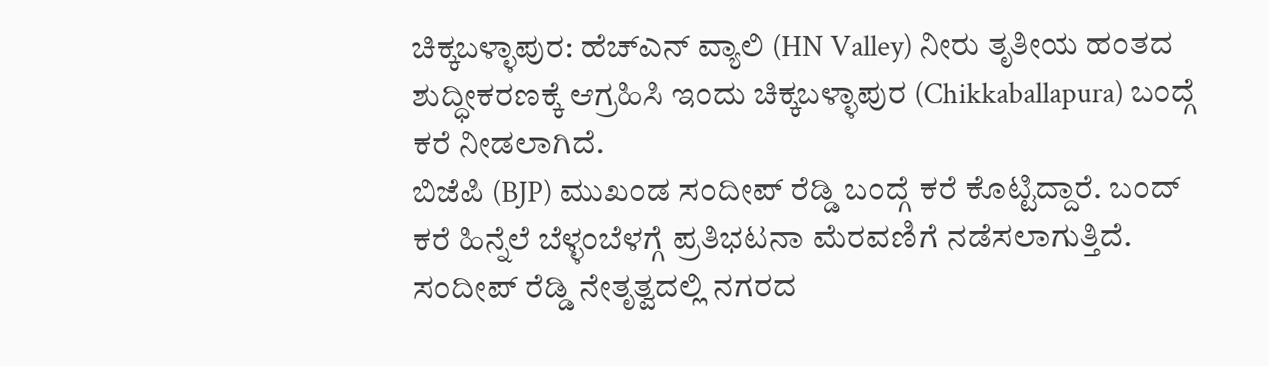ಚಿಕ್ಕಬಳ್ಳಾಪುರ: ಹೆಚ್ಎನ್ ವ್ಯಾಲಿ (HN Valley) ನೀರು ತೃತೀಯ ಹಂತದ ಶುದ್ಧೀಕರಣಕ್ಕೆ ಆಗ್ರಹಿಸಿ ಇಂದು ಚಿಕ್ಕಬಳ್ಳಾಪುರ (Chikkaballapura) ಬಂದ್ಗೆ ಕರೆ ನೀಡಲಾಗಿದೆ.
ಬಿಜೆಪಿ (BJP) ಮುಖಂಡ ಸಂದೀಪ್ ರೆಡ್ಡಿ ಬಂದ್ಗೆ ಕರೆ ಕೊಟ್ಟಿದ್ದಾರೆ. ಬಂದ್ ಕರೆ ಹಿನ್ನೆಲೆ ಬೆಳ್ಳಂಬೆಳಗ್ಗೆ ಪ್ರತಿಭಟನಾ ಮೆರವಣಿಗೆ ನಡೆಸಲಾಗುತ್ತಿದೆ. ಸಂದೀಪ್ ರೆಡ್ಡಿ ನೇತೃತ್ವದಲ್ಲಿ ನಗರದ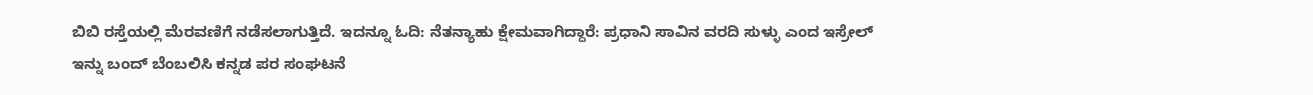ಬಿಬಿ ರಸ್ತೆಯಲ್ಲಿ ಮೆರವಣಿಗೆ ನಡೆಸಲಾಗುತ್ತಿದೆ. ಇದನ್ನೂ ಓದಿ: ನೆತನ್ಯಾಹು ಕ್ಷೇಮವಾಗಿದ್ದಾರೆ: ಪ್ರಧಾನಿ ಸಾವಿನ ವರದಿ ಸುಳ್ಳು ಎಂದ ಇಸ್ರೇಲ್
ಇನ್ನು ಬಂದ್ ಬೆಂಬಲಿಸಿ ಕನ್ನಡ ಪರ ಸಂಘಟನೆ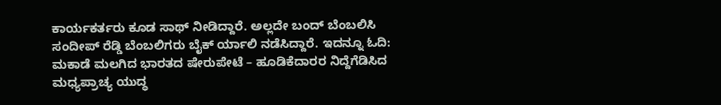ಕಾರ್ಯಕರ್ತರು ಕೂಡ ಸಾಥ್ ನೀಡಿದ್ದಾರೆ. ಅಲ್ಲದೇ ಬಂದ್ ಬೆಂಬಲಿಸಿ ಸಂದೀಪ್ ರೆಡ್ಡಿ ಬೆಂಬಲಿಗರು ಬೈಕ್ ರ್ಯಾಲಿ ನಡೆಸಿದ್ದಾರೆ. ಇದನ್ನೂ ಓದಿ: ಮಕಾಡೆ ಮಲಗಿದ ಭಾರತದ ಷೇರುಪೇಟೆ – ಹೂಡಿಕೆದಾರರ ನಿದ್ದೆಗೆಡಿಸಿದ ಮಧ್ಯಪ್ರಾಚ್ಯ ಯುದ್ಧ